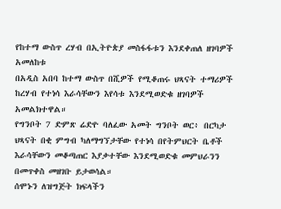የከተማ ውስጥ ረሃብ በኢትዮጵያ መስፋፋቱን እንደቀጠለ ዘገባዎች አመለከቱ
በአዲስ አበባ ከተማ ውስጥ በሺዎች የሚቆጠሩ ህጻናት ተማሪዎች ከረሃብ የተነሳ እራሳቸውን እየሳቱ እንደሚወድቁ ዘገባዎች አመልክተዋል።
የግንቦት 7 ድምጽ ሬድዮ ባለፈው አመት ግንቦት ወር፥ በርካታ ህጻናት በቂ ምግብ ካለማግኘታቸው የተነሳ በየትምህርት ቤቶች እራሳቸውን መቆጣጠር እያቃተቸው እንደሚወድቁ መምህራንን በመጥቀስ መዘገቡ ይታወሳል።
ሰሞኑን ለዝግጅት ክፍላችን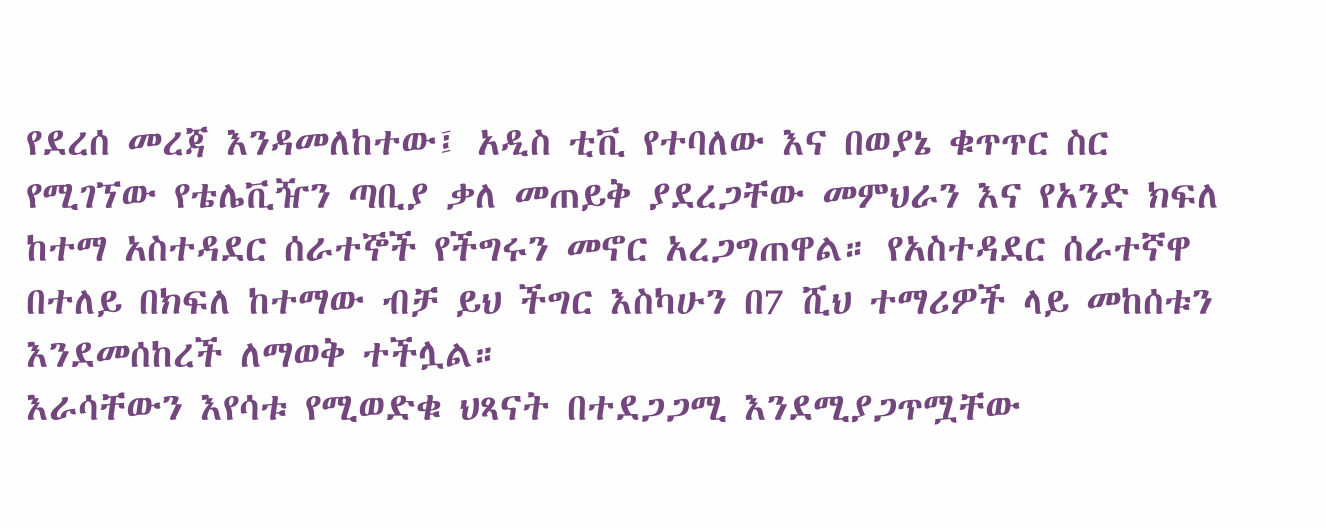የደረሰ መረጃ እንዳመለከተው፤ አዲስ ቲቪ የተባለው እና በወያኔ ቁጥጥር ስር የሚገኘው የቴሌቪዥን ጣቢያ ቃለ መጠይቅ ያደረጋቸው መምህራን እና የአንድ ክፍለ ከተማ አስተዳደር ሰራተኞች የችግሩን መኖር አረጋግጠዋል። የአስተዳደር ሰራተኛዋ በተለይ በክፍለ ከተማው ብቻ ይህ ችግር እስካሁን በ7 ሺህ ተማሪዎች ላይ መከሰቱን እንደመሰከረች ለማወቅ ተችሏል።
እራሳቸውን እየሳቱ የሚወድቁ ህጻናት በተደጋጋሚ እንደሚያጋጥሟቸው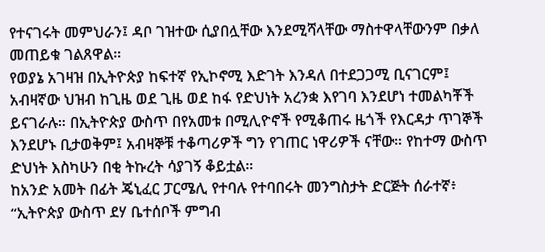የተናገሩት መምህራን፤ ዳቦ ገዝተው ሲያበሏቸው እንደሚሻላቸው ማስተዋላቸውንም በቃለ መጠይቁ ገልጸዋል።
የወያኔ አገዛዝ በኢትዮጵያ ከፍተኛ የኢኮኖሚ እድገት እንዳለ በተደጋጋሚ ቢናገርም፤ አብዛኛው ህዝብ ከጊዜ ወደ ጊዜ ወደ ከፋ የድህነት አረንቋ እየገባ እንደሆነ ተመልካቾች ይናገራሉ። በኢትዮጵያ ውስጥ በየአመቱ በሚሊዮኖች የሚቆጠሩ ዜጎች የእርዳታ ጥገኞች እንደሆኑ ቢታወቅም፤ አብዛኞቹ ተቆጣሪዎች ግን የገጠር ነዋሪዎች ናቸው። የከተማ ውስጥ ድህነት እስካሁን በቂ ትኩረት ሳያገኝ ቆይቷል።
ከአንድ አመት በፊት ጄኒፈር ፓርሜሊ የተባሉ የተባበሩት መንግስታት ድርጅት ሰራተኛ፥ “ኢትዮጵያ ውስጥ ደሃ ቤተሰቦች ምግብ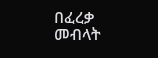በፈረቃ መብላት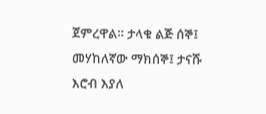ጀምረዋል። ታላቁ ልጅ ሰኞ፤ መሃከለኛው ማክሰኞ፤ ታናሹ እሮብ እያለ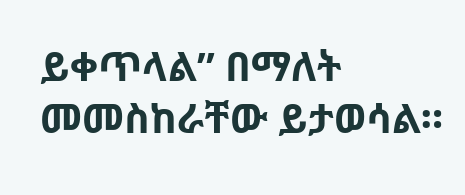ይቀጥላል” በማለት መመስከራቸው ይታወሳል።